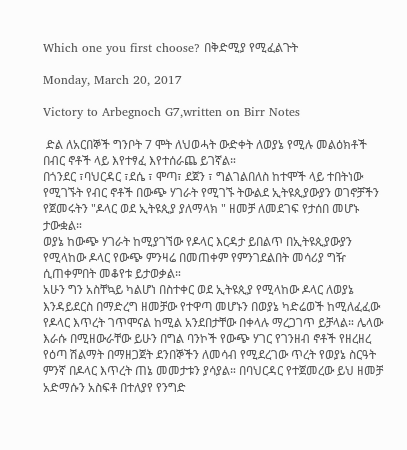Which one you first choose? በቅድሚያ የሚፈልጉት

Monday, March 20, 2017

Victory to Arbegnoch G7,written on Birr Notes

 ድል ለአርበኞች ግንቦት 7 ሞት ለህወሓት ውድቀት ለወያኔ የሚሉ መልዕክቶች በብር ኖቶች ላይ እየተፃፈ እየተሰራጨ ይገኛል።
በጎንደር ፣ባህርዳር ፣ደሴ ፣ ሞጣ፣ ደጀን ፣ ግልገልበለስ ከተሞች ላይ ተበትነው የሚገኙት የብር ኖቶች በውጭ ሃገራት የሚገኙ ትውልደ ኢትዩጲያውያን ወገኖቻችን የጀመሩትን "ዶላር ወደ ኢትዩጲያ ያለማላክ " ዘመቻ ለመደገፍ የታሰበ መሆኑ ታውቋል።
ወያኔ ከውጭ ሃገራት ከሚያገኘው የዶላር እርዳታ ይበልጥ በኢትዩጲያውያን የሚላከው ዶላር የውጭ ምንዛሬ በመጠቀም የምንገደልበት መሳሪያ ግዥ ሲጠቀምበት መቆየቱ ይታወቃል።
አሁን ግን አስቸኳይ ካልሆነ በስተቀር ወደ ኢትዩጲያ የሚላከው ዶላር ለወያኔ እንዳይደርስ በማድረግ ዘመቻው የተዋጣ መሆኑን በወያኔ ካድሬወች ከሚለፈፈው የዶላር እጥረት ገጥሞናል ከሚል አንደበታቸው በቀላሉ ማረጋገጥ ይቻላል። ሌላው እራሱ በሚዘውራቸው ይሁን በግል ባንኮች የውጭ ሃገር የገንዘብ ኖቶች የዘረዘረ የዕጣ ሽልማት በማዘጋጀት ደንበኞችን ለመሳብ የሚደረገው ጥረት የወያኔ ስርዓት ምንኛ በዶላር እጥረት ጠኔ መመታቱን ያሳያል። በባህርዳር የተጀመረው ይህ ዘመቻ አድማሱን አስፍቶ በተለያየ የንግድ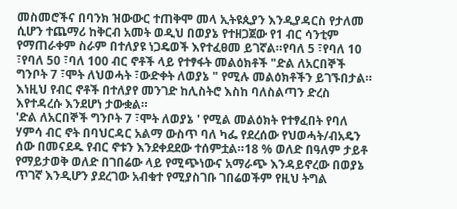መስመሮችና በባንክ ዝውውር ተጠቅሞ መላ ኢትዩጲያን እንዲያዳርስ የታለመ ሲሆን ተጨማሪ ከቅርብ አመት ወዲህ በወያኔ የተዘጋጀው የ1 ብር ሳንቲም የማጠራቀም ስራም በተለያዩ ነጋዴወች እየተፈፀመ ይገኛል።የባለ 5 ፣የባለ 10 ፣የባለ 50 ፣ባለ 100 ብር ኖቶች ላይ የተፃፋት መልዕክቶች "ድል ለአርበኞች ግንቦት 7 ፣ሞት ለህወሓት ፣ውድቀት ለወያኔ " የሚሉ መልዕክቶችን ይገኙበታል። እነዚህ የብር ኖቶች በተለያየ መንገድ ከሊስትሮ እስከ ባለስልጣን ድረስ እየተዳረሱ እንደሆነ ታውቋል።
'ድል ለአርበኞች ግንቦት 7 ፣ሞት ለወያኔ ' የሚል መልዕክት የተፃፈበት የባለ ሃምሳ ብር ኖት በባህርዳር አልማ ውስጥ ባለ ካፌ የደረሰው የህወሓት/ብአዴን ሰው በመናደዱ የብር ኖቱን እንደቀደደው ተሰምቷል።18 % ወለድ በዓለም ታይቶ የማይታወቅ ወለድ በገበሬው ላይ የሚጭነውና አማራጭ እንዳይኖረው በወያኔ ጥገኛ እንዲሆን ያደረገው አብቁተ የሚያስገቡ ገበሬወችም የዚህ ትግል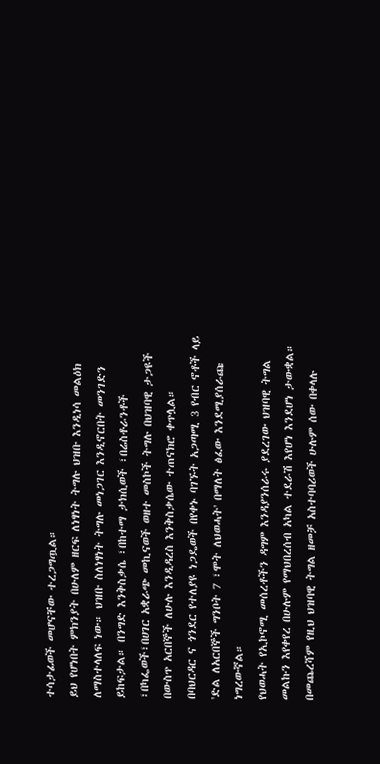ተሳታፊወች መሆናቸው ተረጋግጧል።
ይህ የሆነበት ምክንያት በሁለም ዘርፍ ለነፃነት ትግሉ ህዝቡ እንዲነሳ መልዕክ ለማስተላለፍ ነው። ህዝቡ ስለነፃነት ትግሉ መነጋገር እንዲኖርበት መንገድን ይከፍታል። በንግድ እንቅስቃሴ ፣በከተማ ታክሲወች ፣በሬስቶራንቶች ፣በካፌወች፣በሀገር አቋራጭ መኪናወች ወዘተ መስኮች ትግሉ በህዝባዊ ታጋዩች በውስጥ አርበኞች ለሁሉ እንዲዳረስ እንቅስቃሴው ተጠናክሮ ቀጥሏል።
በባህርዳር ና ጎንደር የተለያዩ ነጋዴወች በየቀኑ ባገኙት አጋጣሚ 3 የብር ኖቶች ላይ 'ድል ለአርበኞች ግንቦት 7 ፣ሞት ለህወሓት' በማለት ፅፈው እንደሚያሰራጩ ነግረውኛል።
የህወሓት የኢኮኖሚ መሰረቶችን ዳግም እንዳያንሰራሩ ያደረገው ህዝባዊ ትግል መልኩን እየቀየረ በሁሉም የማህበረሰብ አካል ተደራሽ እየሆነ እንደሆነ ታውቋል።
በመጨረሻም የዚህ ህዝባዊ ትግል ዘመቻ አስተባባሪወች ሁሉም ሰው በቀላሉ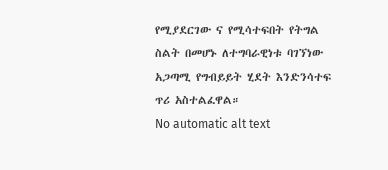የሚያደርገው ና የሚሳተፍበት የትግል ስልት በመሆኑ ለተግባራዊነቱ ባገኘነው አጋጣሚ የግብይይት ሂደት እንድንሳተፍ ጥሪ አስተልፈዋል።
No automatic alt text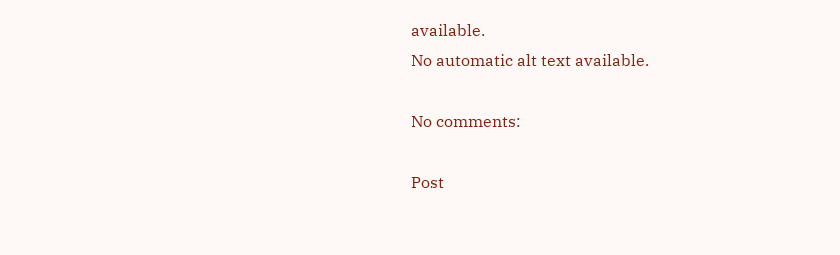available.
No automatic alt text available.

No comments:

Post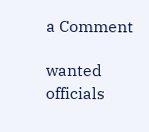a Comment

wanted officials